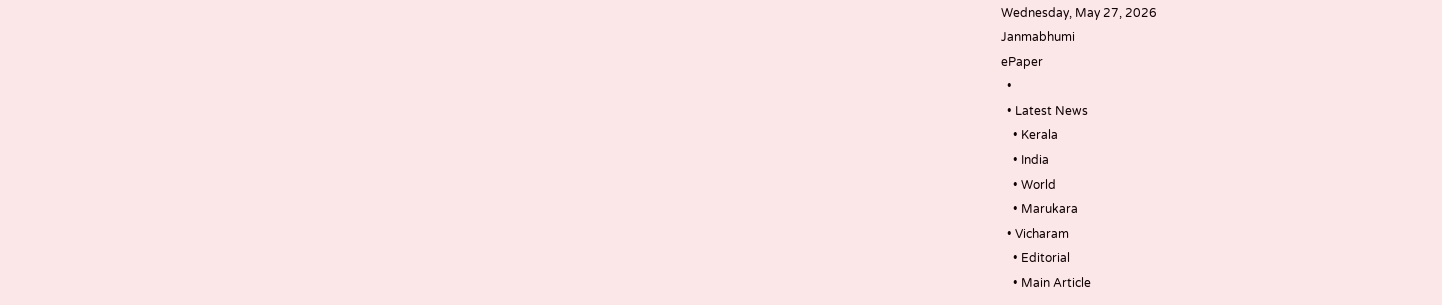Wednesday, May 27, 2026
Janmabhumi
ePaper
  •
  • Latest News
    • Kerala
    • India
    • World
    • Marukara
  • Vicharam
    • Editorial
    • Main Article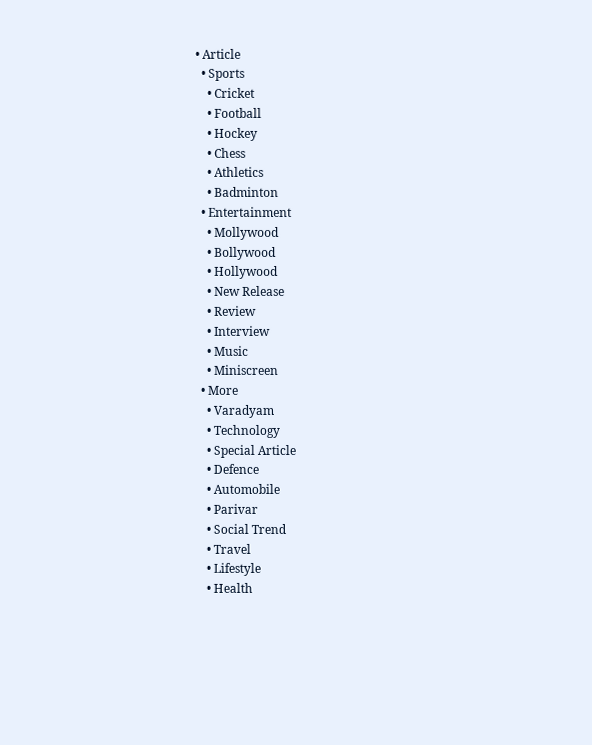• Article
  • Sports
    • Cricket
    • Football
    • Hockey
    • Chess
    • Athletics
    • Badminton
  • Entertainment
    • Mollywood
    • Bollywood
    • Hollywood
    • New Release
    • Review
    • Interview
    • Music
    • Miniscreen
  • More
    • Varadyam
    • Technology
    • Special Article
    • Defence
    • Automobile
    • Parivar
    • Social Trend
    • Travel
    • Lifestyle
    • Health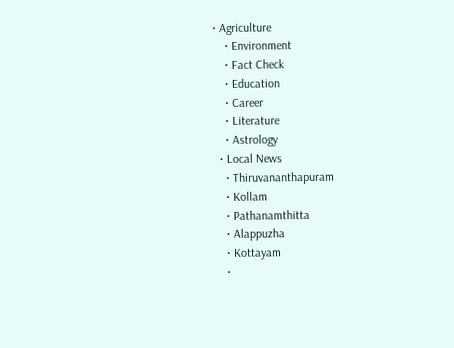• Agriculture
    • Environment
    • Fact Check
    • Education
    • Career
    • Literature
    • Astrology
  • Local News
    • Thiruvananthapuram
    • Kollam
    • Pathanamthitta
    • Alappuzha
    • Kottayam
    •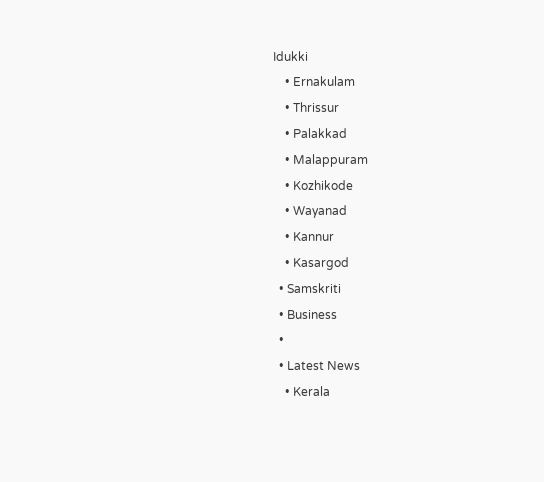Idukki
    • Ernakulam
    • Thrissur
    • Palakkad
    • Malappuram
    • Kozhikode
    • Wayanad
    • Kannur
    • Kasargod
  • Samskriti
  • Business
  •
  • Latest News
    • Kerala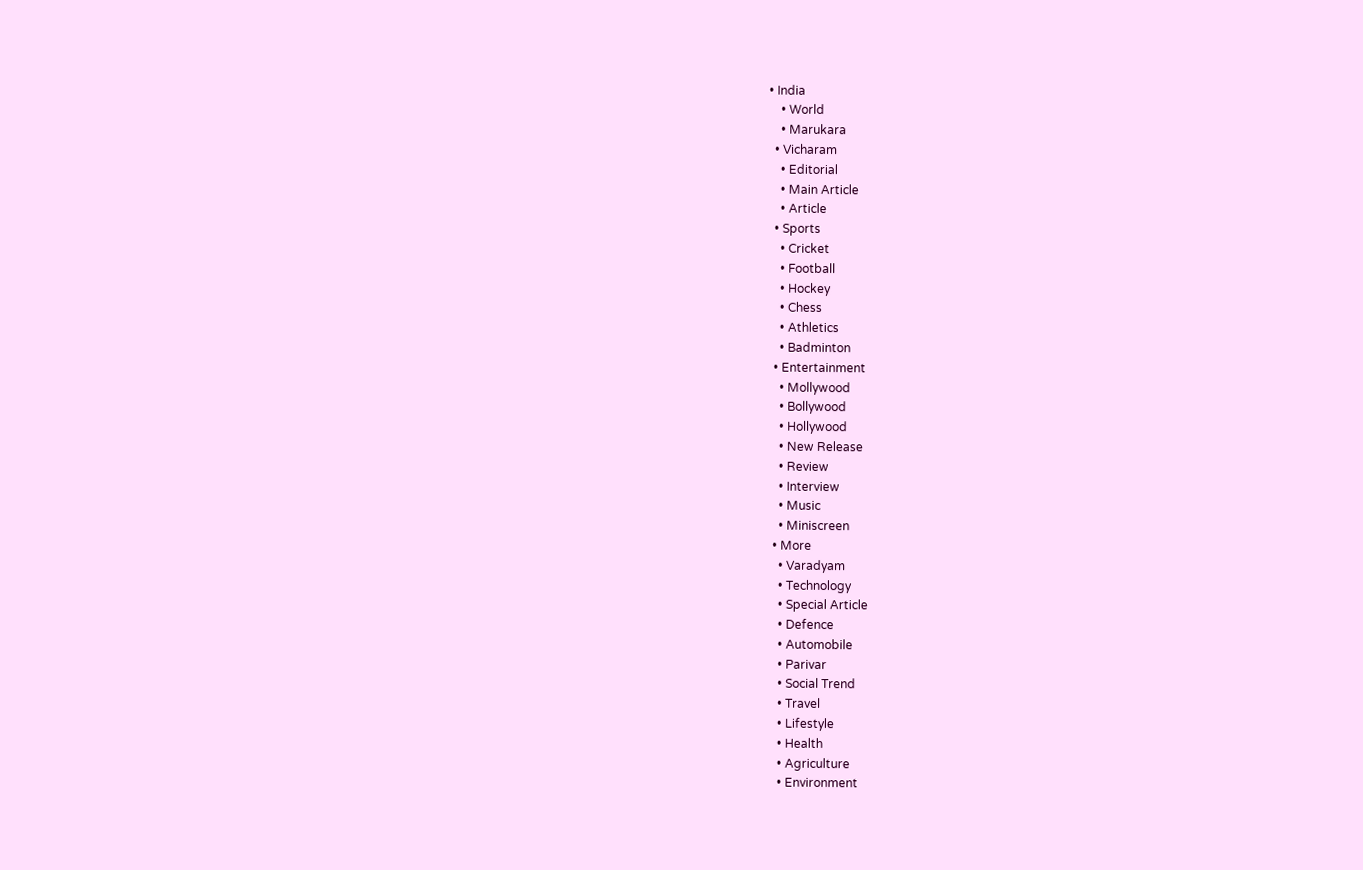• India
    • World
    • Marukara
  • Vicharam
    • Editorial
    • Main Article
    • Article
  • Sports
    • Cricket
    • Football
    • Hockey
    • Chess
    • Athletics
    • Badminton
  • Entertainment
    • Mollywood
    • Bollywood
    • Hollywood
    • New Release
    • Review
    • Interview
    • Music
    • Miniscreen
  • More
    • Varadyam
    • Technology
    • Special Article
    • Defence
    • Automobile
    • Parivar
    • Social Trend
    • Travel
    • Lifestyle
    • Health
    • Agriculture
    • Environment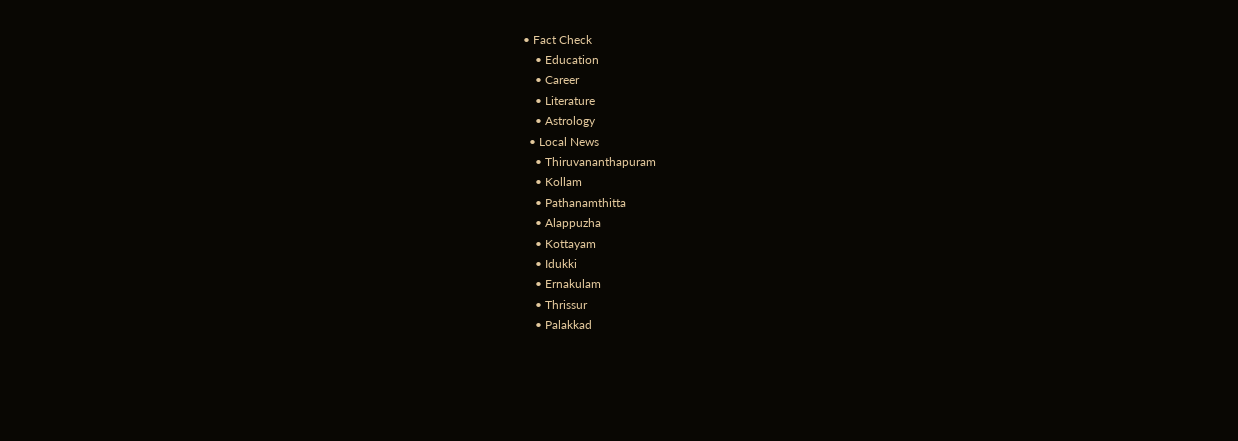• Fact Check
    • Education
    • Career
    • Literature
    • Astrology
  • Local News
    • Thiruvananthapuram
    • Kollam
    • Pathanamthitta
    • Alappuzha
    • Kottayam
    • Idukki
    • Ernakulam
    • Thrissur
    • Palakkad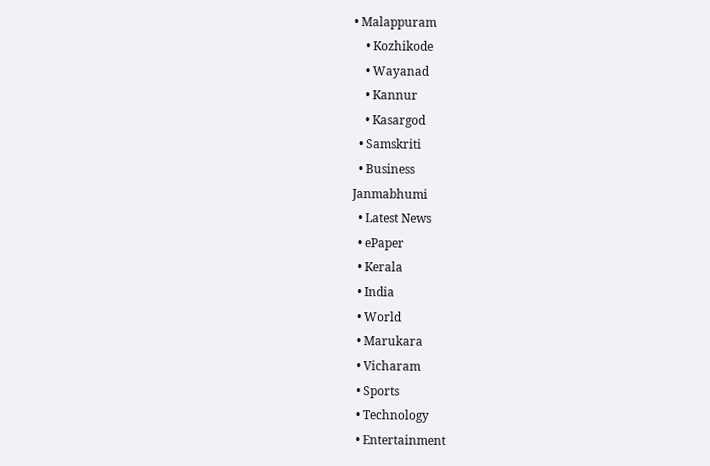• Malappuram
    • Kozhikode
    • Wayanad
    • Kannur
    • Kasargod
  • Samskriti
  • Business
Janmabhumi
  • Latest News
  • ePaper
  • Kerala
  • India
  • World
  • Marukara
  • Vicharam
  • Sports
  • Technology
  • Entertainment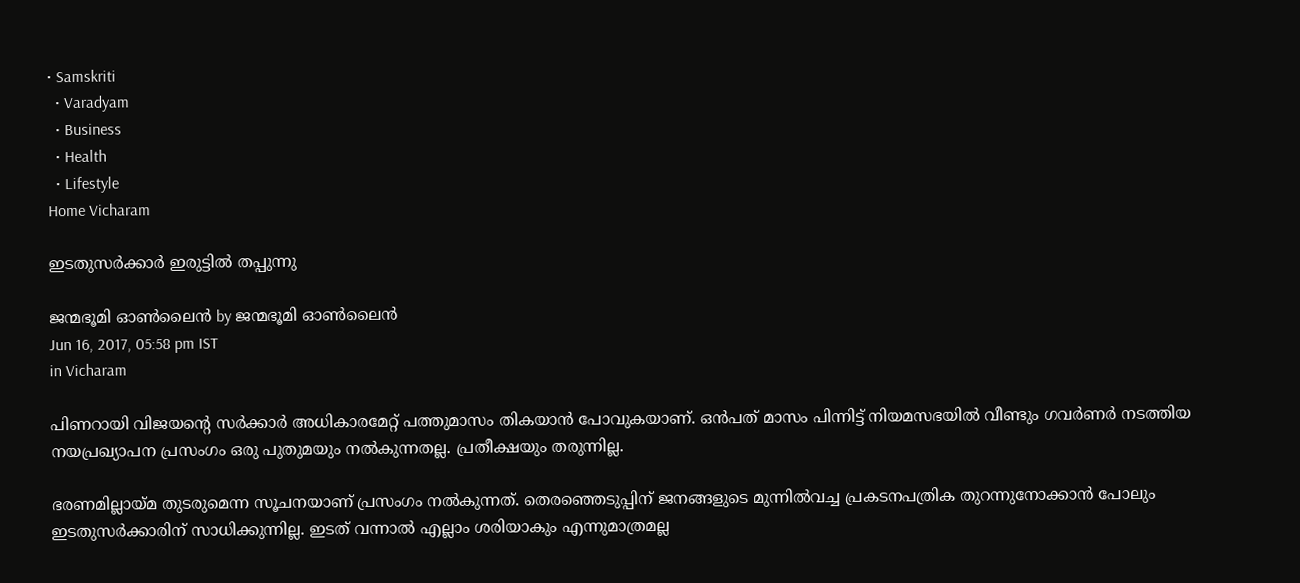• Samskriti
  • Varadyam
  • Business
  • Health
  • Lifestyle
Home Vicharam

ഇടതുസര്‍ക്കാര്‍ ഇരുട്ടില്‍ തപ്പുന്നു

ജന്മഭൂമി ഓണ്‍ലൈന്‍ by ജന്മഭൂമി ഓണ്‍ലൈന്‍
Jun 16, 2017, 05:58 pm IST
in Vicharam

പിണറായി വിജയന്റെ സര്‍ക്കാര്‍ അധികാരമേറ്റ് പത്തുമാസം തികയാന്‍ പോവുകയാണ്. ഒന്‍പത് മാസം പിന്നിട്ട് നിയമസഭയില്‍ വീണ്ടും ഗവര്‍ണര്‍ നടത്തിയ നയപ്രഖ്യാപന പ്രസംഗം ഒരു പുതുമയും നല്‍കുന്നതല്ല. പ്രതീക്ഷയും തരുന്നില്ല.

ഭരണമില്ലായ്‌മ തുടരുമെന്ന സൂചനയാണ് പ്രസംഗം നല്‍കുന്നത്. തെരഞ്ഞെടുപ്പിന് ജനങ്ങളുടെ മുന്നില്‍വച്ച പ്രകടനപത്രിക തുറന്നുനോക്കാന്‍ പോലും ഇടതുസര്‍ക്കാരിന് സാധിക്കുന്നില്ല. ഇടത് വന്നാല്‍ എല്ലാം ശരിയാകും എന്നുമാത്രമല്ല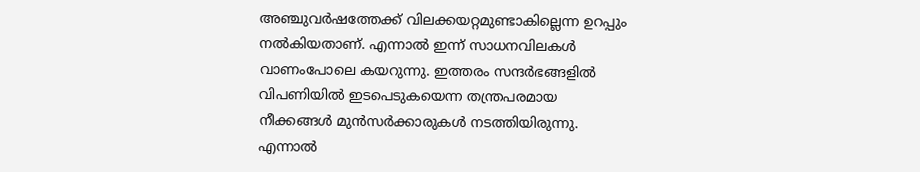അഞ്ചുവര്‍ഷത്തേക്ക് വിലക്കയറ്റമുണ്ടാകില്ലെന്ന ഉറപ്പും നല്‍കിയതാണ്. എന്നാല്‍ ഇന്ന് സാധനവിലകള്‍ വാണംപോലെ കയറുന്നു. ഇത്തരം സന്ദര്‍ഭങ്ങളില്‍ വിപണിയില്‍ ഇടപെടുകയെന്ന തന്ത്രപരമായ നീക്കങ്ങള്‍ മുന്‍സര്‍ക്കാരുകള്‍ നടത്തിയിരുന്നു. എന്നാല്‍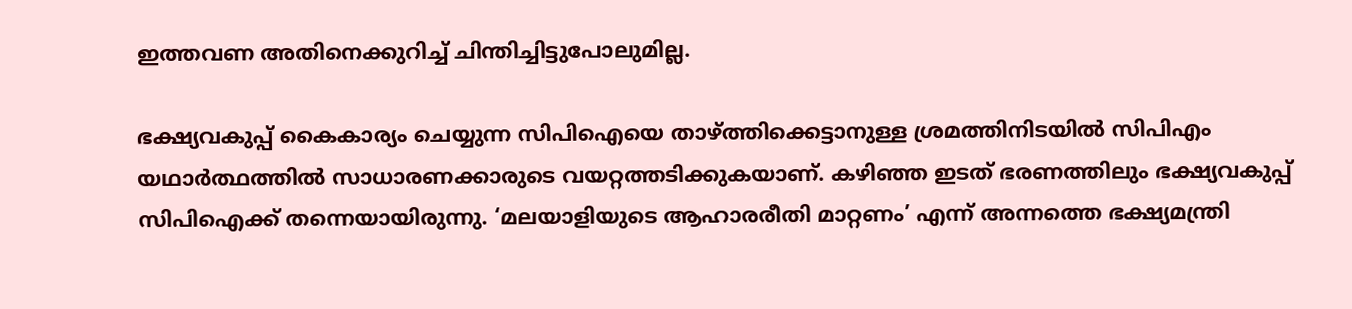ഇത്തവണ അതിനെക്കുറിച്ച് ചിന്തിച്ചിട്ടുപോലുമില്ല.

ഭക്ഷ്യവകുപ്പ് കൈകാര്യം ചെയ്യുന്ന സിപിഐയെ താഴ്‌ത്തിക്കെട്ടാനുള്ള ശ്രമത്തിനിടയില്‍ സിപിഎം യഥാര്‍ത്ഥത്തില്‍ സാധാരണക്കാരുടെ വയറ്റത്തടിക്കുകയാണ്. കഴിഞ്ഞ ഇടത് ഭരണത്തിലും ഭക്ഷ്യവകുപ്പ് സിപിഐക്ക് തന്നെയായിരുന്നു. ‘മലയാളിയുടെ ആഹാരരീതി മാറ്റണം’ എന്ന് അന്നത്തെ ഭക്ഷ്യമന്ത്രി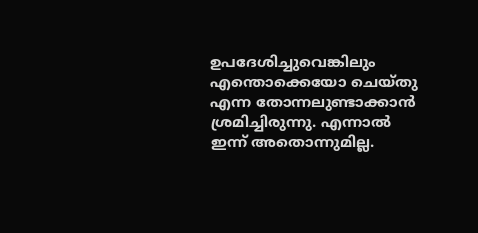ഉപദേശിച്ചുവെങ്കിലും എന്തൊക്കെയോ ചെയ്തു എന്ന തോന്നലുണ്ടാക്കാന്‍ ശ്രമിച്ചിരുന്നു. എന്നാല്‍ ഇന്ന് അതൊന്നുമില്ല.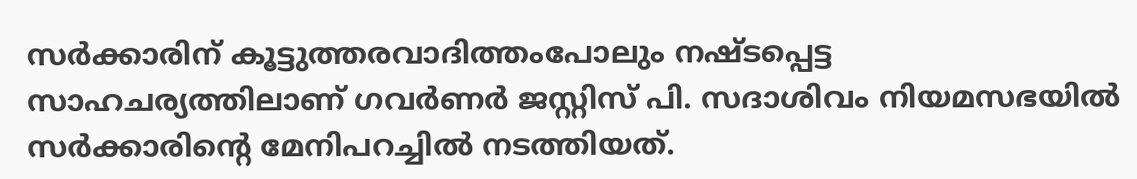സര്‍ക്കാരിന് കൂട്ടുത്തരവാദിത്തംപോലും നഷ്ടപ്പെട്ട സാഹചര്യത്തിലാണ് ഗവര്‍ണര്‍ ജസ്റ്റിസ് പി. സദാശിവം നിയമസഭയില്‍ സര്‍ക്കാരിന്റെ മേനിപറച്ചില്‍ നടത്തിയത്.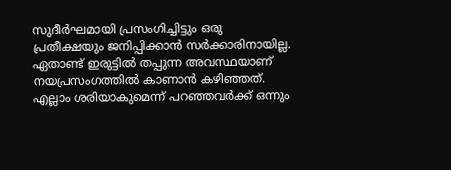സുദീര്‍ഘമായി പ്രസംഗിച്ചിട്ടും ഒരു പ്രതീക്ഷയും ജനിപ്പിക്കാന്‍ സര്‍ക്കാരിനായില്ല. ഏതാണ്ട് ഇരുട്ടില്‍ തപ്പുന്ന അവസ്ഥയാണ് നയപ്രസംഗത്തില്‍ കാണാന്‍ കഴിഞ്ഞത്. എല്ലാം ശരിയാകുമെന്ന് പറഞ്ഞവര്‍ക്ക് ഒന്നും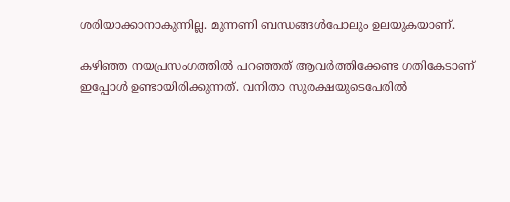ശരിയാക്കാനാകുന്നില്ല. മുന്നണി ബന്ധങ്ങള്‍പോലും ഉലയുകയാണ്.

കഴിഞ്ഞ നയപ്രസംഗത്തില്‍ പറഞ്ഞത് ആവര്‍ത്തിക്കേണ്ട ഗതികേടാണ് ഇപ്പോള്‍ ഉണ്ടായിരിക്കുന്നത്. വനിതാ സുരക്ഷയുടെപേരില്‍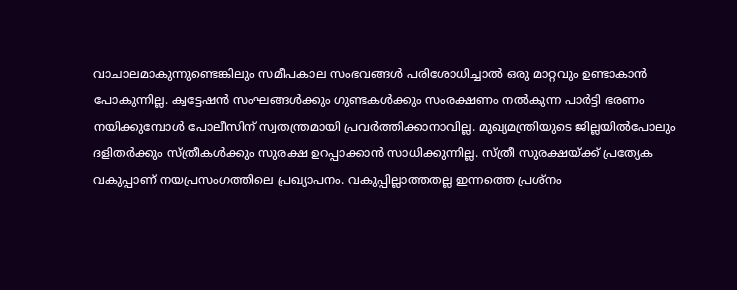വാചാലമാകുന്നുണ്ടെങ്കിലും സമീപകാല സംഭവങ്ങള്‍ പരിശോധിച്ചാല്‍ ഒരു മാറ്റവും ഉണ്ടാകാന്‍ പോകുന്നില്ല. ക്വട്ടേഷന്‍ സംഘങ്ങള്‍ക്കും ഗുണ്ടകള്‍ക്കും സംരക്ഷണം നല്‍കുന്ന പാര്‍ട്ടി ഭരണം നയിക്കുമ്പോള്‍ പോലീസിന് സ്വതന്ത്രമായി പ്രവര്‍ത്തിക്കാനാവില്ല. മുഖ്യമന്ത്രിയുടെ ജില്ലയില്‍പോലും ദളിതര്‍ക്കും സ്ത്രീകള്‍ക്കും സുരക്ഷ ഉറപ്പാക്കാന്‍ സാധിക്കുന്നില്ല. സ്ത്രീ സുരക്ഷയ്‌ക്ക് പ്രത്യേക വകുപ്പാണ് നയപ്രസംഗത്തിലെ പ്രഖ്യാപനം. വകുപ്പില്ലാത്തതല്ല ഇന്നത്തെ പ്രശ്‌നം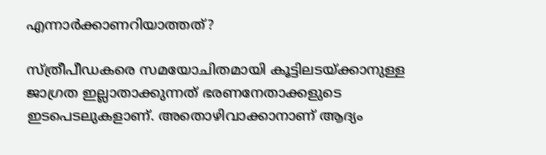എന്നാര്‍ക്കാണറിയാത്തത്?

സ്ത്രീപീഡകരെ സമയോചിതമായി കൂട്ടിലടയ്‌ക്കാനുള്ള ജാഗ്രത ഇല്ലാതാക്കുന്നത് ഭരണനേതാക്കളുടെ ഇടപെടലുകളാണ്. അതൊഴിവാക്കാനാണ് ആദ്യം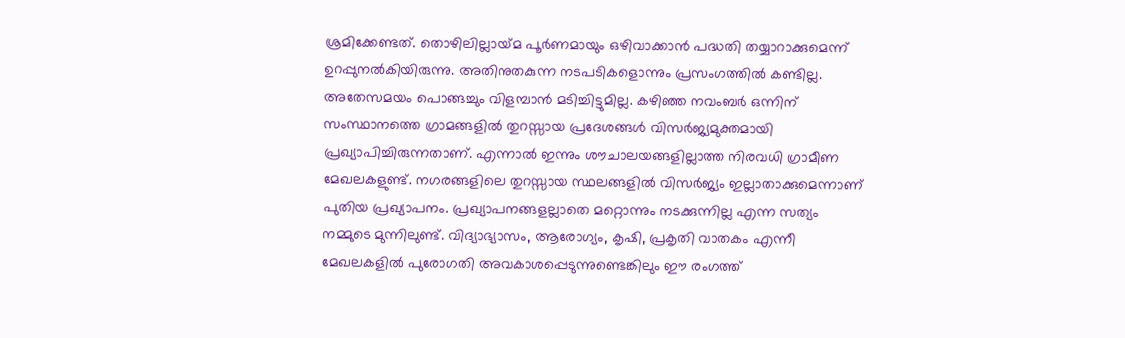ശ്രമിക്കേണ്ടത്. തൊഴിലില്ലായ്‌മ പൂര്‍ണമായും ഒഴിവാക്കാന്‍ പദ്ധതി തയ്യാറാക്കുമെന്ന് ഉറപ്പുനല്‍കിയിരുന്നു. അതിനുതകുന്ന നടപടികളൊന്നും പ്രസംഗത്തില്‍ കണ്ടില്ല. അതേസമയം പൊങ്ങച്ചും വിളമ്പാന്‍ മടിച്ചിട്ടുമില്ല. കഴിഞ്ഞ നവംബര്‍ ഒന്നിന് സംസ്ഥാനത്തെ ഗ്രാമങ്ങളില്‍ തുറസ്സായ പ്രദേശങ്ങള്‍ വിസര്‍ജ്യമുക്തമായി പ്രഖ്യാപിച്ചിരുന്നതാണ്. എന്നാല്‍ ഇന്നും ശൗചാലയങ്ങളില്ലാത്ത നിരവധി ഗ്രാമീണ മേഖലകളുണ്ട്. നഗരങ്ങളിലെ തുറസ്സായ സ്ഥലങ്ങളില്‍ വിസര്‍ജ്യം ഇല്ലാതാക്കുമെന്നാണ് പുതിയ പ്രഖ്യാപനം. പ്രഖ്യാപനങ്ങളല്ലാതെ മറ്റൊന്നും നടക്കുന്നില്ല എന്ന സത്യം നമ്മുടെ മുന്നിലുണ്ട്. വിദ്യാഭ്യാസം, ആരോഗ്യം, കൃഷി, പ്രകൃതി വാതകം എന്നീ മേഖലകളില്‍ പുരോഗതി അവകാശപ്പെടുന്നുണ്ടെങ്കിലും ഈ രംഗത്ത്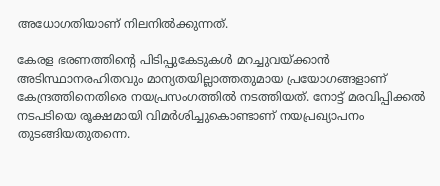അധോഗതിയാണ് നിലനില്‍ക്കുന്നത്.

കേരള ഭരണത്തിന്റെ പിടിപ്പുകേടുകള്‍ മറച്ചുവയ്‌ക്കാന്‍ അടിസ്ഥാനരഹിതവും മാന്യതയില്ലാത്തതുമായ പ്രയോഗങ്ങളാണ് കേന്ദ്രത്തിനെതിരെ നയപ്രസംഗത്തില്‍ നടത്തിയത്. നോട്ട് മരവിപ്പിക്കല്‍ നടപടിയെ രൂക്ഷമായി വിമര്‍ശിച്ചുകൊണ്ടാണ് നയപ്രഖ്യാപനം തുടങ്ങിയതുതന്നെ.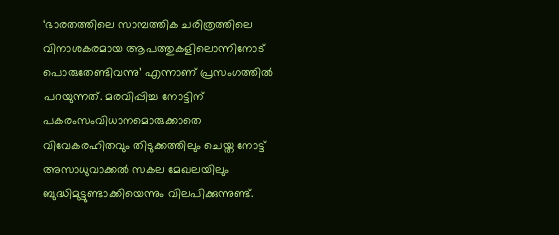‘ഭാരതത്തിലെ സാമ്പത്തിക ചരിത്രത്തിലെ വിനാശകരമായ ആപത്തുകളിലൊന്നിനോട് പൊരുതേണ്ടിവന്നു’ എന്നാണ് പ്രസംഗത്തില്‍ പറയുന്നത്. മരവിപ്പിച്ച നോട്ടിന് പകരംസംവിധാനമൊരുക്കാതെ വിവേകരഹിതവും തിടുക്കത്തിലും ചെയ്ത നോട്ട് അസാധുവാക്കല്‍ സകല മേഖലയിലും ബുദ്ധിമുട്ടുണ്ടാക്കിയെന്നും വിലപിക്കുന്നുണ്ട്.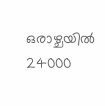ഒരാഴ്ചയില്‍ 24000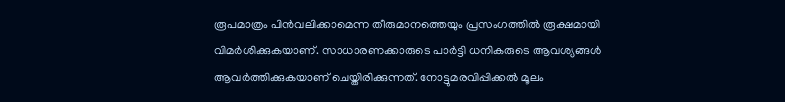രൂപമാത്രം പിന്‍വലിക്കാമെന്ന തീരുമാനത്തെയും പ്രസംഗത്തില്‍ രൂക്ഷമായി വിമര്‍ശിക്കുകയാണ്. സാധാരണക്കാരുടെ പാര്‍ട്ടി ധനികരുടെ ആവശ്യങ്ങള്‍ ആവര്‍ത്തിക്കുകയാണ് ചെയ്തിരിക്കുന്നത്. നോട്ടുമരവിപ്പിക്കല്‍ മൂലം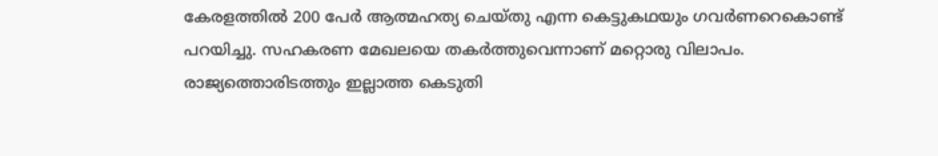കേരളത്തില്‍ 200 പേര്‍ ആത്മഹത്യ ചെയ്തു എന്ന കെട്ടുകഥയും ഗവര്‍ണറെകൊണ്ട് പറയിച്ചു. സഹകരണ മേഖലയെ തകര്‍ത്തുവെന്നാണ് മറ്റൊരു വിലാപം. രാജ്യത്തൊരിടത്തും ഇല്ലാത്ത കെടുതി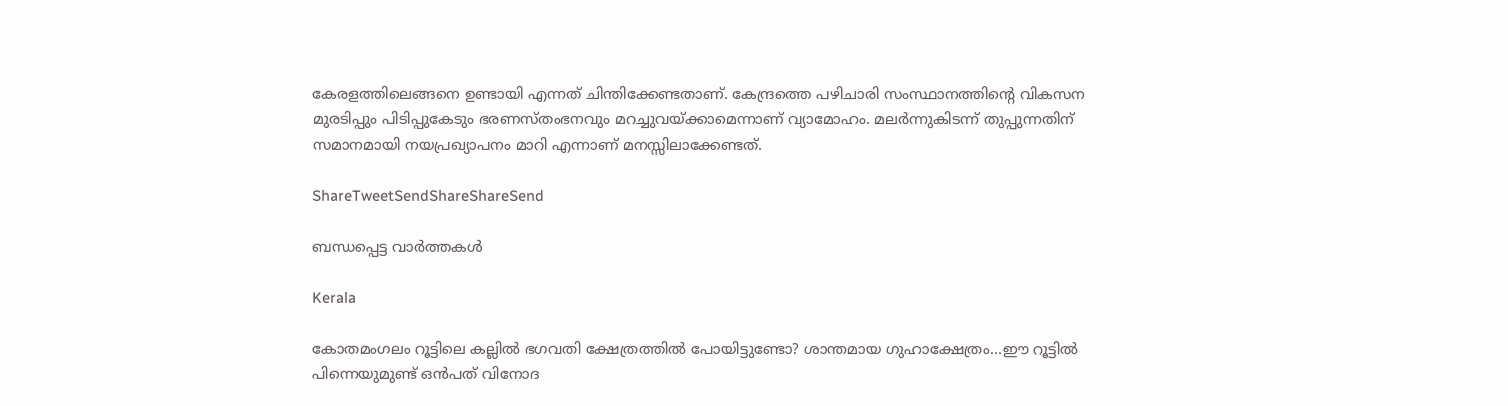കേരളത്തിലെങ്ങനെ ഉണ്ടായി എന്നത് ചിന്തിക്കേണ്ടതാണ്. കേന്ദ്രത്തെ പഴിചാരി സംസ്ഥാനത്തിന്റെ വികസന മുരടിപ്പും പിടിപ്പുകേടും ഭരണസ്തംഭനവും മറച്ചുവയ്‌ക്കാമെന്നാണ് വ്യാമോഹം. മലര്‍ന്നുകിടന്ന് തുപ്പുന്നതിന് സമാനമായി നയപ്രഖ്യാപനം മാറി എന്നാണ് മനസ്സിലാക്കേണ്ടത്.

ShareTweetSendShareShareSend

ബന്ധപ്പെട്ട വാര്‍ത്തകള്‍

Kerala

കോതമംഗലം റൂട്ടിലെ കല്ലില്‍ ഭഗവതി ക്ഷേത്രത്തില്‍ പോയിട്ടുണ്ടോ? ശാന്തമായ ഗുഹാക്ഷേത്രം…ഈ റൂട്ടില്‍ പിന്നെയുമുണ്ട് ഒന്‍പത് വിനോദ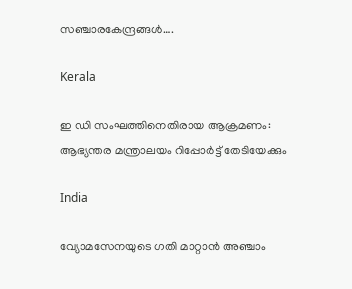സഞ്ചാരകേന്ദ്രങ്ങള്‍….

Kerala

ഇ ഡി സംഘത്തിനെതിരായ ആക്രമണം: ആഭ്യന്തര മന്ത്രാലയം റിപ്പോര്‍ട്ട് തേടിയേക്കും

India

വ്യോമസേനയുടെ ഗതി മാറ്റാൻ അഞ്ചാം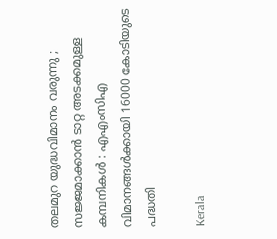തലമുറ യുദ്ധവിമാനം വരുന്നു ; സജ്ജമാക്കാൻ ടാറ്റ അടക്കമുള്ള കമ്പനികൾ : എഎംസിഎ വിമാനങ്ങൾക്കായി 16000 കോടിയുടെ പദ്ധതി

Kerala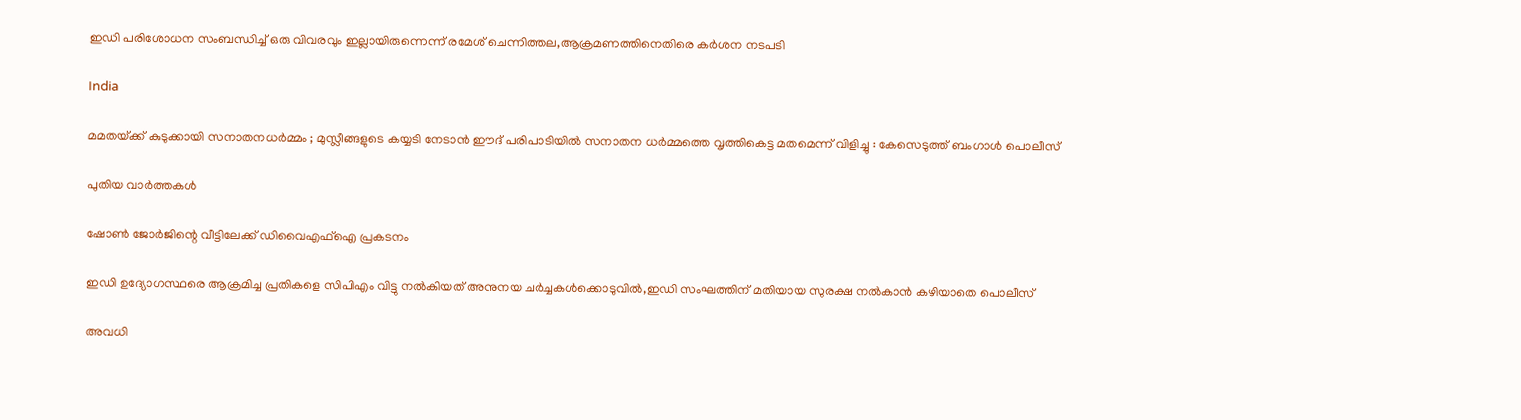ഇഡി പരിശോധന സംബന്ധിച്ച് ഒരു വിവരവും ഇല്ലായിരുന്നെന്ന് രമേശ് ചെന്നിത്തല,ആക്രമണത്തിനെതിരെ കര്‍ശന നടപടി

India

മമതയ്‌ക്ക് കുടുക്കായി സനാതനധർമ്മം ; മുസ്ലീങ്ങളുടെ കയ്യടി നേടാൻ ഈദ് പരിപാടിയിൽ സനാതന ധർമ്മത്തെ വൃത്തികെട്ട മതമെന്ന് വിളിച്ചു : കേസെടുത്ത് ബംഗാൾ പൊലീസ്

പുതിയ വാര്‍ത്തകള്‍

ഷോണ്‍ ജോര്‍ജിന്റെ വീട്ടിലേക്ക് ഡിവൈഎഫ്ഐ പ്രകടനം

ഇഡി ഉദ്യോഗസ്ഥരെ ആക്രമിച്ച പ്രതികളെ സിപിഎം വിട്ടു നല്‍കിയത് അനുനയ ചര്‍ച്ചകള്‍ക്കൊടുവില്‍,ഇഡി സംഘത്തിന് മതിയായ സുരക്ഷ നല്‍കാന്‍ കഴിയാതെ പൊലീസ്

അവധി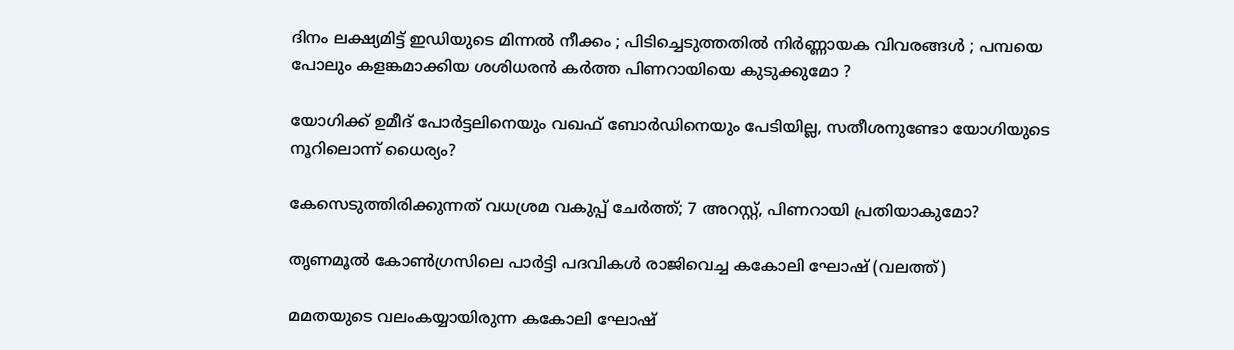ദിനം ലക്ഷ്യമിട്ട് ഇഡിയുടെ മിന്നൽ നീക്കം ; പിടിച്ചെടുത്തതിൽ നിർണ്ണായക വിവരങ്ങൾ ; പമ്പയെ പോലും കളങ്കമാക്കിയ ശശിധരൻ കർത്ത പിണറായിയെ കുടുക്കുമോ ?

യോഗിക്ക് ഉമീദ് പോര്‍ട്ടലിനെയും വഖഫ് ബോര്‍ഡിനെയും പേടിയില്ല, സതീശനുണ്ടോ യോഗിയുടെ നൂറിലൊന്ന് ധൈര്യം?

കേസെടുത്തിരിക്കുന്നത് വധശ്രമ വകുപ്പ് ചേർത്ത്; 7 അറസ്റ്റ്, പിണറായി പ്രതിയാകുമോ?

തൃണമൂല്‍ കോണ്‍ഗ്രസിലെ പാര്‍ട്ടി പദവികള്‍ രാജിവെച്ച കകോലി ഘോഷ് (വലത്ത്)

മമതയുടെ വലംകയ്യായിരുന്ന കകോലി ഘോഷ്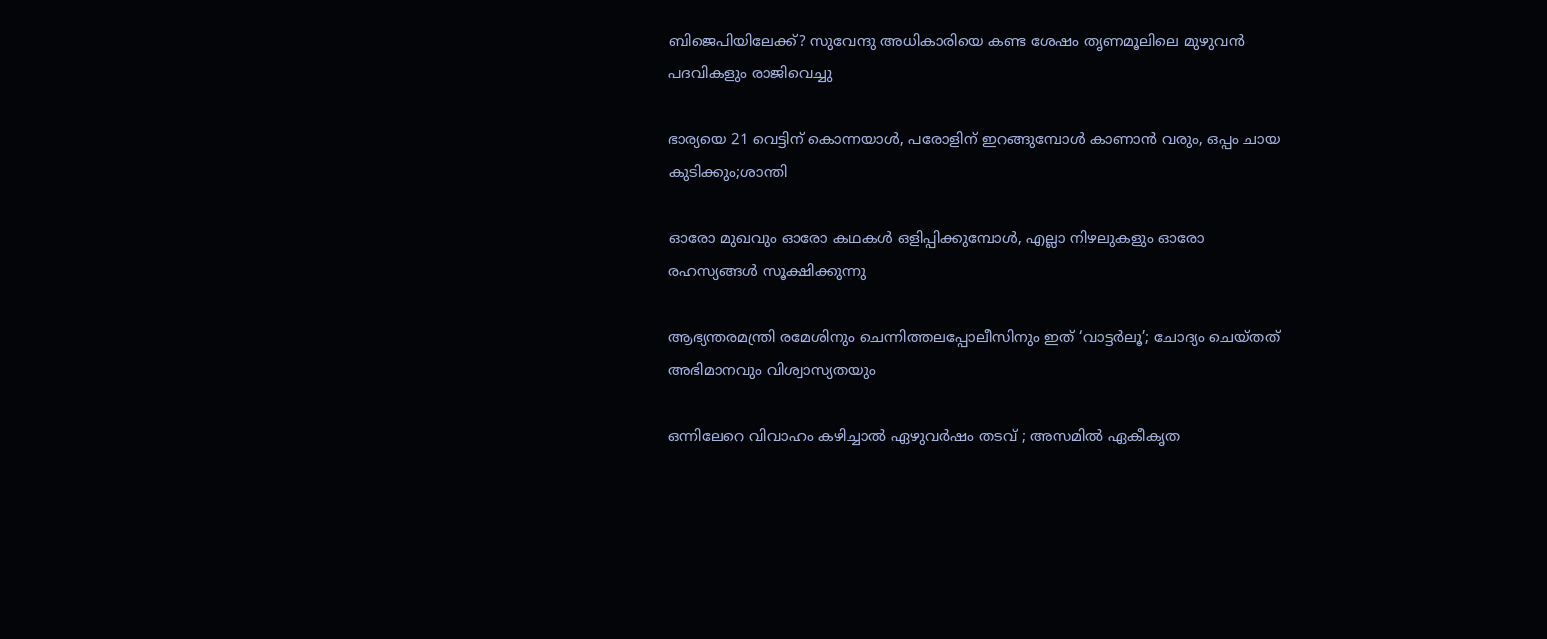ബിജെപിയിലേക്ക്? സുവേന്ദു അധികാരിയെ കണ്ട ശേഷം തൃണമൂലിലെ മുഴുവന്‍ പദവികളും രാജിവെച്ചു

ഭാര്യയെ 21 വെട്ടിന് കൊന്നയാള്‍, പരോളിന് ഇറങ്ങുമ്പോള്‍ കാണാന്‍ വരും, ഒപ്പം ചായ കുടിക്കും;ശാന്തി

ഓരോ മുഖവും ഓരോ കഥകൾ ഒളിപ്പിക്കുമ്പോൾ, എല്ലാ നിഴലുകളും ഓരോ രഹസ്യങ്ങൾ സൂക്ഷിക്കുന്നു

ആഭ്യന്തരമന്ത്രി രമേശിനും ചെന്നിത്തലപ്പോലീസിനും ഇത് ‘വാട്ടർലൂ’; ചോദ്യം ചെയ്തത് അഭിമാനവും വിശ്വാസ്യതയും

ഒന്നിലേറെ വിവാഹം കഴിച്ചാൽ ഏഴുവർഷം തടവ് ; അസമിൽ ഏകീകൃത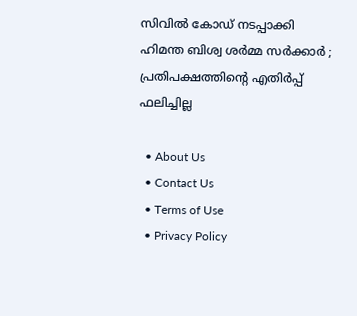സിവിൽ കോഡ് നടപ്പാക്കി ഹിമന്ത ബിശ്വ ശർമ്മ സർക്കാർ ; പ്രതിപക്ഷത്തിന്റെ എതിർപ്പ് ഫലിച്ചില്ല

  • About Us
  • Contact Us
  • Terms of Use
  • Privacy Policy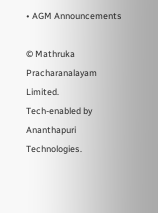• AGM Announcements

© Mathruka Pracharanalayam Limited.
Tech-enabled by Ananthapuri Technologies.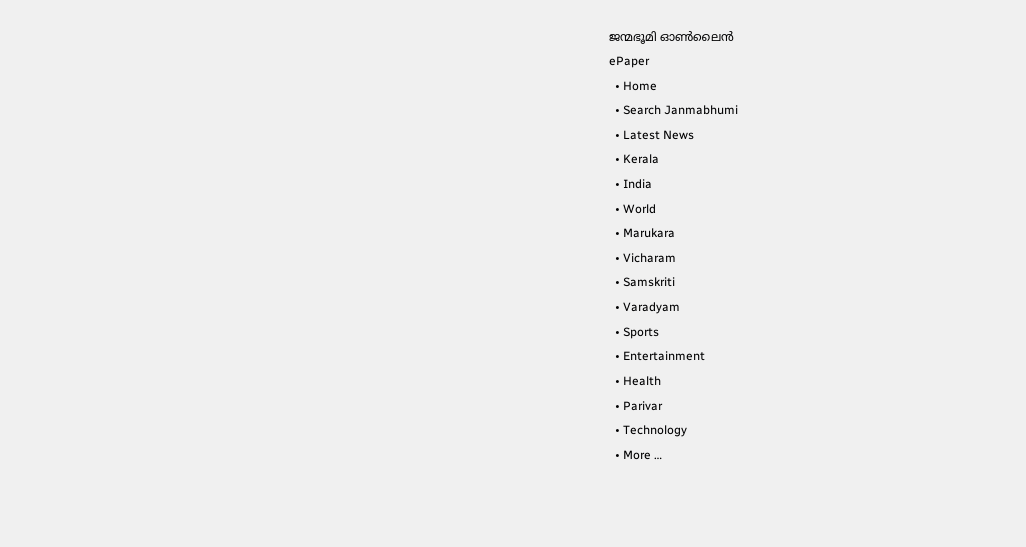ജന്മഭൂമി ഓണ്‍ലൈന്‍
ePaper
  • Home
  • Search Janmabhumi
  • Latest News
  • Kerala
  • India
  • World
  • Marukara
  • Vicharam
  • Samskriti
  • Varadyam
  • Sports
  • Entertainment
  • Health
  • Parivar
  • Technology
  • More …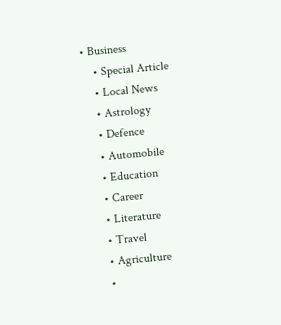• Business
    • Special Article
    • Local News
    • Astrology
    • Defence
    • Automobile
    • Education
    • Career
    • Literature
    • Travel
    • Agriculture
    •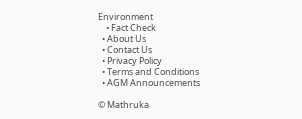Environment
    • Fact Check
  • About Us
  • Contact Us
  • Privacy Policy
  • Terms and Conditions
  • AGM Announcements

© Mathruka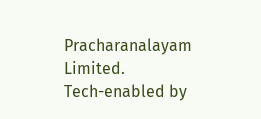Pracharanalayam Limited.
Tech-enabled by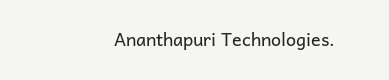Ananthapuri Technologies.